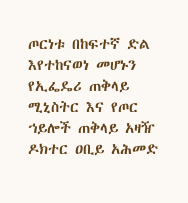ጦርነቱ በከፍተኛ ድል እየተከናወነ መሆኑን የኢፌዴሪ ጠቅላይ ሚኒስትር እና የጦር ኀይሎች ጠቅላይ አዛዥ ዶክተር ዐቢይ አሕመድ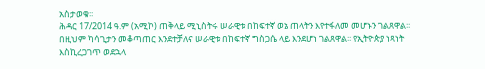አስታወቁ፡፡
ሕዳር 17/2014 ዓ.ም (አሚኮ) ጠቅላይ ሚኒስትሩ ሠራዊቱ በከፍተኛ ወኔ ጠላትን እየተፋለመ መሆኑን ገልጸዋል፡፡ በዚህም ካሳጊታን መቆጣጠር እንደተቻለና ሠራዊቱ በከፍተኛ ግስጋሴ ላይ እንደሆነ ገልጸዋል፡፡ የኢትዮጵያ ነጻነት እስኪረጋገጥ ወደኋላ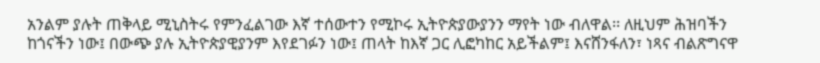አንልም ያሉት ጠቅላይ ሚኒስትሩ የምንፈልገው እኛ ተሰውተን የሚኮሩ ኢትዮጵያውያንን ማየት ነው ብለዋል፡፡ ለዚህም ሕዝባችን ከጎናችን ነው፤ በውጭ ያሉ ኢትዮጵያዊያንም እየደገፉን ነው፤ ጠላት ከእኛ ጋር ሊፎካከር አይችልም፤ እናሸንፋለን፣ ነጻና ብልጽግናዋ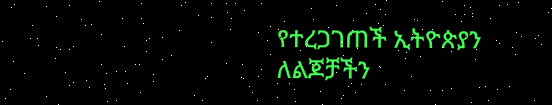የተረጋገጠች ኢትዮጵያን ለልጆቻችን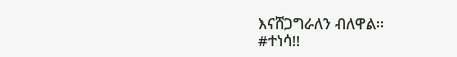እናሸጋግራለን ብለዋል፡፡
#ተነሳ!!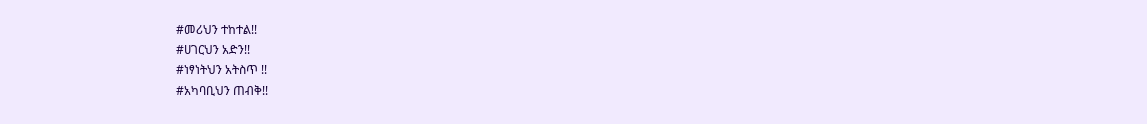#መሪህን ተከተል!!
#ሀገርህን አድን!!
#ነፃነትህን አትስጥ !!
#አካባቢህን ጠብቅ!!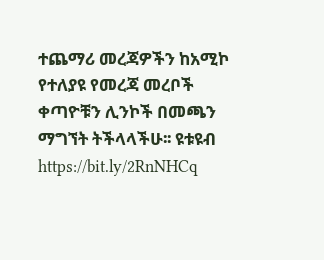ተጨማሪ መረጃዎችን ከአሚኮ የተለያዩ የመረጃ መረቦች ቀጣዮቹን ሊንኮች በመጫን ማግኘት ትችላላችሁ፡፡ ዩቱዩብ https://bit.ly/2RnNHCq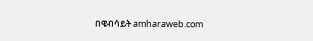በዌብሳይት amharaweb.com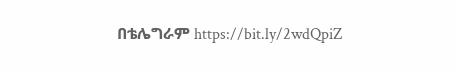በቴሌግራም https://bit.ly/2wdQpiZ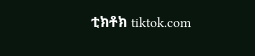ቲክቶክ tiktok.com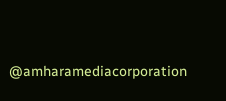@amharamediacorporation